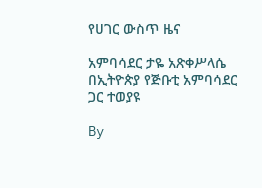የሀገር ውስጥ ዜና

አምባሳደር ታዬ አጽቀሥላሴ በኢትዮጵያ የጅቡቲ አምባሳደር ጋር ተወያዩ

By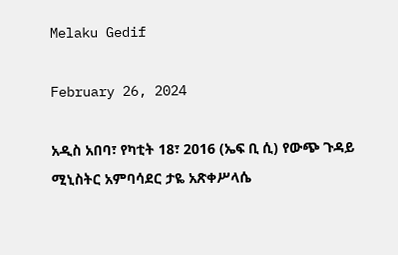Melaku Gedif

February 26, 2024

አዲስ አበባ፣ የካቲት 18፣ 2016 (ኤፍ ቢ ሲ) የውጭ ጉዳይ ሚኒስትር አምባሳደር ታዬ አጽቀሥላሴ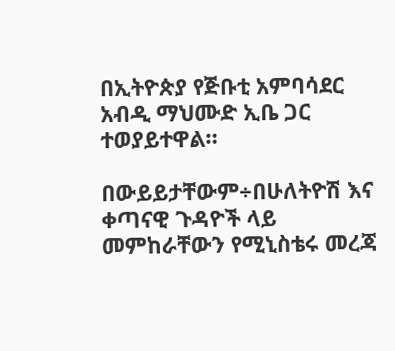በኢትዮጵያ የጅቡቲ አምባሳደር አብዲ ማህሙድ ኢቤ ጋር ተወያይተዋል።

በውይይታቸውም÷በሁለትዮሽ እና ቀጣናዊ ጉዳዮች ላይ መምከራቸውን የሚኒስቴሩ መረጃ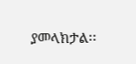ያመላክታል፡፡